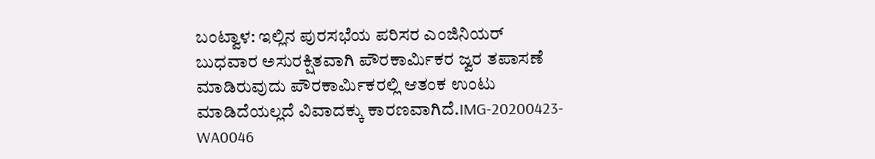ಬಂಟ್ವಾಳ: ಇಲ್ಲಿನ ಪುರಸಭೆಯ ಪರಿಸರ ಎಂಜಿನಿಯರ್ ಬುಧವಾರ ಅಸುರಕ್ಷಿತವಾಗಿ ಪೌರಕಾರ್ಮಿಕರ ಜ್ವರ ತಪಾಸಣೆ ಮಾಡಿರುವುದು ಪೌರಕಾರ್ಮಿಕರಲ್ಲಿ ಆತಂಕ ಉಂಟು ಮಾಡಿದೆಯಲ್ಲದೆ ವಿವಾದಕ್ಕು ಕಾರಣವಾಗಿದೆ.IMG-20200423-WA0046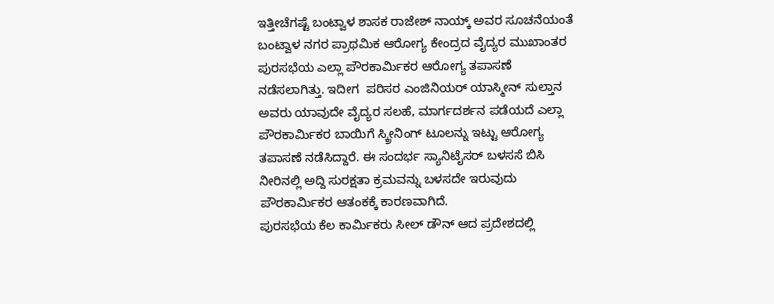ಇತ್ತೀಚೆಗಷ್ಟೆ ಬಂಟ್ವಾಳ ಶಾಸಕ ರಾಜೇಶ್ ನಾಯ್ಕ್ ಅವರ ಸೂಚನೆಯಂತೆ ಬಂಟ್ವಾಳ ನಗರ ಪ್ರಾಥಮಿಕ ಆರೋಗ್ಯ ಕೇಂದ್ರದ ವೈದ್ಯರ ಮುಖಾಂತರ ಪುರಸಭೆಯ ಎಲ್ಲಾ ಪೌರಕಾರ್ಮಿಕರ ಆರೋಗ್ಯ ತಪಾಸಣೆ ನಡೆಸಲಾಗಿತ್ತು. ಇದೀಗ  ಪರಿಸರ ಎಂಜಿನಿಯರ್ ಯಾಸ್ಮೀನ್ ಸುಲ್ತಾನ ಅವರು ಯಾವುದೇ ವೈದ್ಯರ ಸಲಹೆ, ಮಾರ್ಗದರ್ಶನ ಪಡೆಯದೆ ಎಲ್ಲಾ ಪೌರಕಾರ್ಮಿಕರ ಬಾಯಿಗೆ ಸ್ಕ್ರೀನಿಂಗ್ ಟೂಲನ್ನು ಇಟ್ಟು ಆರೋಗ್ಯ ತಪಾಸಣೆ ನಡೆಸಿದ್ದಾರೆ. ಈ ಸಂದರ್ಭ ಸ್ಯಾನಿಟೈಸರ್ ಬಳಸಸೆ ಬಿಸಿ ನೀರಿನಲ್ಲಿ ಅದ್ದಿ ಸುರಕ್ಷತಾ ಕ್ರಮವನ್ನು ಬಳಸದೇ ಇರುವುದು ಪೌರಕಾರ್ಮಿಕರ ಆತಂಕಕ್ಕೆ ಕಾರಣವಾಗಿದೆ.
ಪುರಸಭೆಯ ಕೆಲ ಕಾರ್ಮಿಕರು ಸೀಲ್ ಡೌನ್ ಆದ ಪ್ರದೇಶದಲ್ಲಿ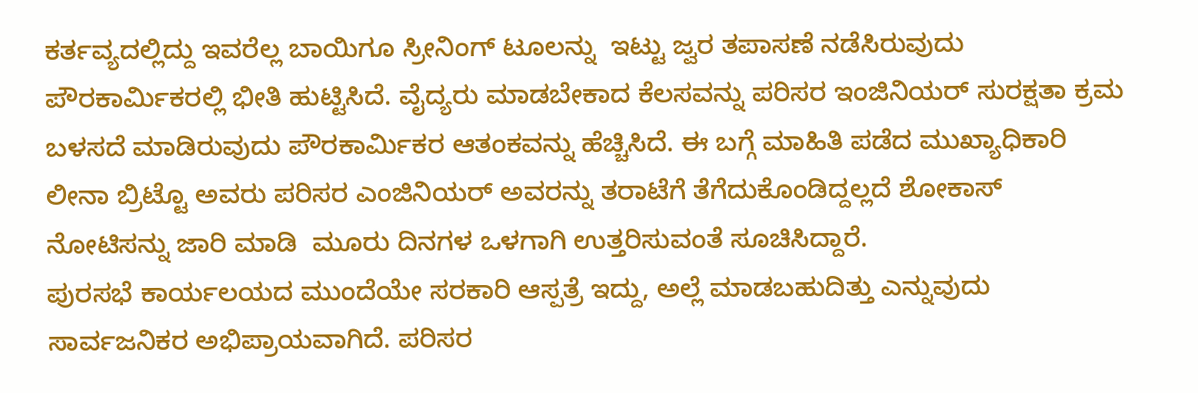ಕರ್ತವ್ಯದಲ್ಲಿದ್ದು ಇವರೆಲ್ಲ ಬಾಯಿಗೂ ಸ್ರೀನಿಂಗ್ ಟೂಲನ್ನು  ಇಟ್ಟು ಜ್ವರ ತಪಾಸಣೆ ನಡೆಸಿರುವುದು ಪೌರಕಾರ್ಮಿಕರಲ್ಲಿ ಭೀತಿ ಹುಟ್ಟಿಸಿದೆ. ವೈದ್ಯರು ಮಾಡಬೇಕಾದ ಕೆಲಸವನ್ನು ಪರಿಸರ ಇಂಜಿನಿಯರ್ ಸುರಕ್ಷತಾ ಕ್ರಮ ಬಳಸದೆ ಮಾಡಿರುವುದು ಪೌರಕಾರ್ಮಿಕರ ಆತಂಕವನ್ನು ಹೆಚ್ಚಿಸಿದೆ. ಈ ಬಗ್ಗೆ ಮಾಹಿತಿ ಪಡೆದ ಮುಖ್ಯಾಧಿಕಾರಿ ಲೀನಾ ಬ್ರಿಟ್ಟೊ ಅವರು ಪರಿಸರ ಎಂಜಿನಿಯರ್ ಅವರನ್ನು ತರಾಟೆಗೆ ತೆಗೆದುಕೊಂಡಿದ್ದಲ್ಲದೆ ಶೋಕಾಸ್  ನೋಟಿಸನ್ನು ಜಾರಿ ಮಾಡಿ  ಮೂರು ದಿನಗಳ ಒಳಗಾಗಿ ಉತ್ತರಿಸುವಂತೆ ಸೂಚಿಸಿದ್ದಾರೆ.
ಪುರಸಭೆ ಕಾರ್ಯಲಯದ ಮುಂದೆಯೇ ಸರಕಾರಿ ಆಸ್ಪತ್ರೆ ಇದ್ದು, ಅಲ್ಲೆ ಮಾಡಬಹುದಿತ್ತು ಎನ್ನುವುದು ಸಾರ್ವಜನಿಕರ ಅಭಿಪ್ರಾಯವಾಗಿದೆ. ಪರಿಸರ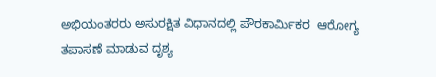ಅಭಿಯಂತರರು ಅಸುರಕ್ಷಿತ ವಿಧಾನದಲ್ಲಿ ಪೌರಕಾರ್ಮಿಕರ  ಆರೋಗ್ಯ ತಪಾಸಣೆ ಮಾಡುವ ದೃಶ್ಯ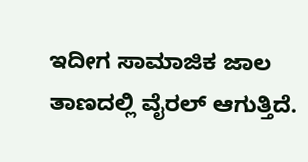ಇದೀಗ ಸಾಮಾಜಿಕ ಜಾಲ ತಾಣದಲ್ಲಿ ವೈರಲ್ ಆಗುತ್ತಿದೆ.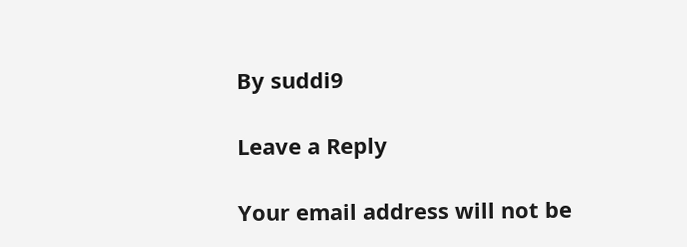By suddi9

Leave a Reply

Your email address will not be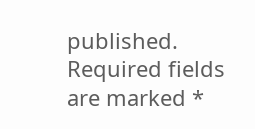published. Required fields are marked *